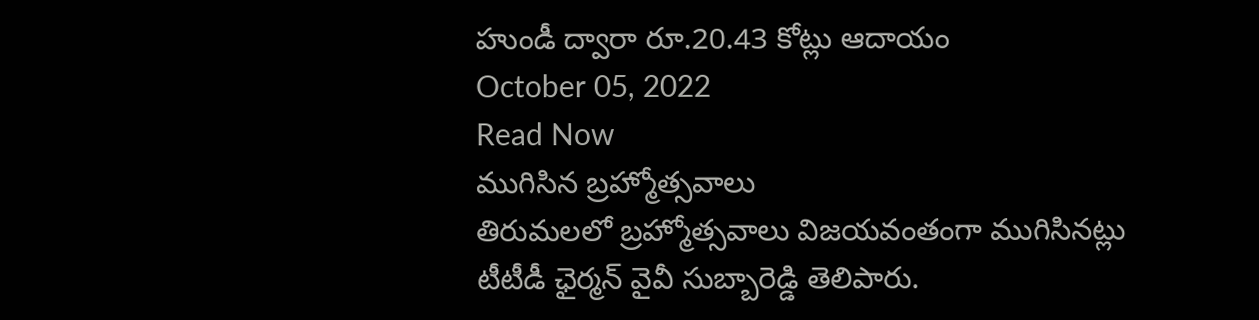హుండీ ద్వారా రూ.20.43 కోట్లు ఆదాయం
October 05, 2022
Read Now
ముగిసిన బ్రహ్మోత్సవాలు
తిరుమలలో బ్రహ్మోత్సవాలు విజయవంతంగా ముగిసినట్లు టీటీడీ ఛైర్మన్ వైవీ సుబ్బారెడ్డి తెలిపారు.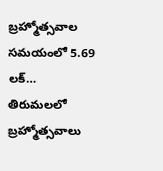బ్రహ్మోత్సవాల సమయంలో 5.69 లక్…
తిరుమలలో బ్రహ్మోత్సవాలు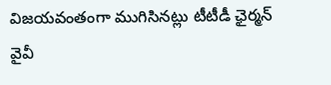విజయవంతంగా ముగిసినట్లు టీటీడీ ఛైర్మన్ వైవీ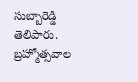సుబ్బారెడ్డి తెలిపారు. బ్రహ్మోత్సవాల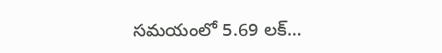సమయంలో 5.69 లక్…